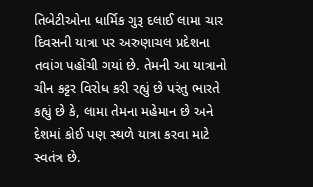તિબેટીઓના ધાર્મિક ગુરૂ દલાઈ લામા ચાર દિવસની યાત્રા પર અરુણાચલ પ્રદેશના તવાંગ પહોંચી ગયાં છે. તેમની આ યાત્રાનો ચીન કટ્ટર વિરોધ કરી રહ્યું છે પરંતુ ભારતે કહ્યું છે કે, લામા તેમના મહેમાન છે અને દેશમાં કોઈ પણ સ્થળે યાત્રા કરવા માટે સ્વતંત્ર છે.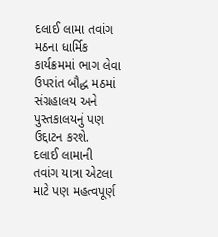દલાઈ લામા તવાંગ મઠના ધાર્મિક કાર્યક્રમમાં ભાગ લેવા ઉપરાંત બૌદ્ધ મઠમાં સંગ્રહાલય અને પુસ્તકાલયનું પણ ઉદ્દાટન કરશે.
દલાઈ લામાની તવાંગ યાત્રા એટલા માટે પણ મહત્વપૂર્ણ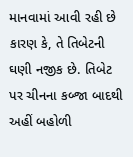માનવામાં આવી રહી છે કારણ કે, તે તિબેટની ઘણી નજીક છે. તિબેટ પર ચીનના કબ્જા બાદથી અહીં બહોળી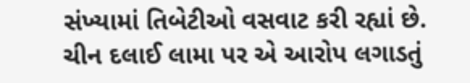સંખ્યામાં તિબેટીઓ વસવાટ કરી રહ્યાં છે.
ચીન દલાઈ લામા પર એ આરોપ લગાડતું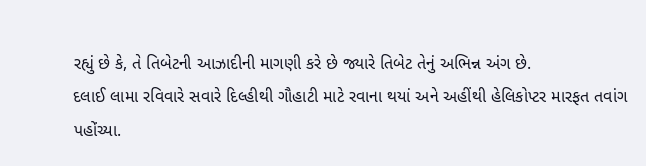રહ્યું છે કે, તે તિબેટની આઝાદીની માગણી કરે છે જ્યારે તિબેટ તેનું અભિન્ન અંગ છે.
દલાઈ લામા રવિવારે સવારે દિલ્હીથી ગૌહાટી માટે રવાના થયાં અને અહીંથી હેલિકોપ્ટર મારફત તવાંગ પહોંચ્યા.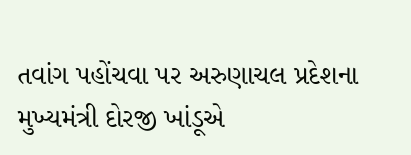તવાંગ પહોંચવા પર અરુણાચલ પ્રદેશના મુખ્યમંત્રી દોરજી ખાંડૂએ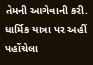તેમની આગેવાની કરી. ધાર્મિક યાત્રા પર અહીં પહોંચેલા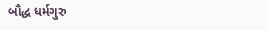બૌદ્ધ ધર્મગુરુ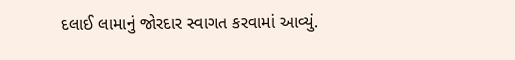દલાઈ લામાનું જોરદાર સ્વાગત કરવામાં આવ્યું.